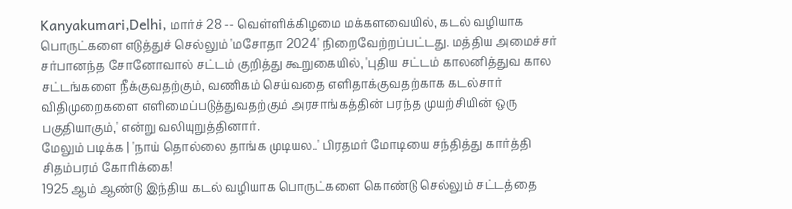Kanyakumari,Delhi, மார்ச் 28 -- வெள்ளிக்கிழமை மக்களவையில், கடல் வழியாக பொருட்களை எடுத்துச் செல்லும் 'மசோதா 2024' நிறைவேற்றப்பட்டது. மத்திய அமைச்சர் சர்பானந்த சோனோவால் சட்டம் குறித்து கூறுகையில், 'புதிய சட்டம் காலனித்துவ கால சட்டங்களை நீக்குவதற்கும், வணிகம் செய்வதை எளிதாக்குவதற்காக கடல்சார் விதிமுறைகளை எளிமைப்படுத்துவதற்கும் அரசாங்கத்தின் பரந்த முயற்சியின் ஒரு பகுதியாகும்,' என்று வலியுறுத்தினார்.
மேலும் படிக்க | 'நாய் தொல்லை தாங்க முடியல..' பிரதமர் மோடியை சந்தித்து கார்த்தி சிதம்பரம் கோரிக்கை!
1925 ஆம் ஆண்டு இந்திய கடல் வழியாக பொருட்களை கொண்டு செல்லும் சட்டத்தை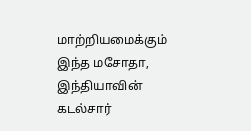மாற்றியமைக்கும் இந்த மசோதா, இந்தியாவின் கடல்சார்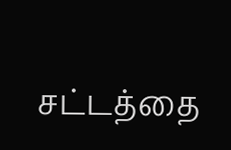சட்டத்தை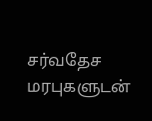சர்வதேச மரபுகளுடன்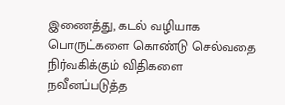இணைத்து, கடல் வழியாக பொருட்களை கொண்டு செல்வதை நிர்வகிக்கும் விதிகளை நவீனப்படுத்த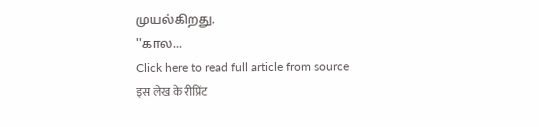முயல்கிறது.
''கால...
Click here to read full article from source
इस लेख के रीप्रिंट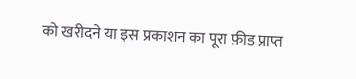को खरीदने या इस प्रकाशन का पूरा फ़ीड प्राप्त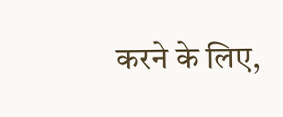करने के लिए,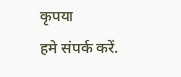कृपया
हमे संपर्क करें.